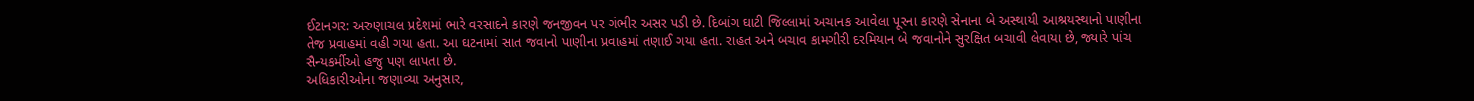ઈટાનગર: અરુણાચલ પ્રદેશમાં ભારે વરસાદને કારણે જનજીવન પર ગંભીર અસર પડી છે. દિબાંગ ઘાટી જિલ્લામાં અચાનક આવેલા પૂરના કારણે સેનાના બે અસ્થાયી આશ્રયસ્થાનો પાણીના તેજ પ્રવાહમાં વહી ગયા હતા. આ ઘટનામાં સાત જવાનો પાણીના પ્રવાહમાં તણાઈ ગયા હતા. રાહત અને બચાવ કામગીરી દરમિયાન બે જવાનોને સુરક્ષિત બચાવી લેવાયા છે, જ્યારે પાંચ સૈન્યકર્મીઓ હજુ પણ લાપતા છે.
અધિકારીઓના જણાવ્યા અનુસાર,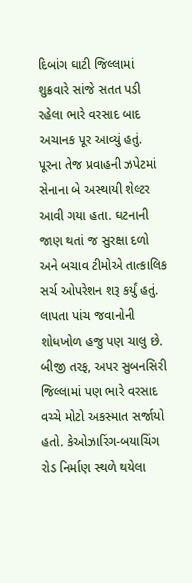દિબાંગ ઘાટી જિલ્લામાં શુક્રવારે સાંજે સતત પડી રહેલા ભારે વરસાદ બાદ અચાનક પૂર આવ્યું હતું. પૂરના તેજ પ્રવાહની ઝપેટમાં સેનાના બે અસ્થાયી શેલ્ટર આવી ગયા હતા. ઘટનાની જાણ થતાં જ સુરક્ષા દળો અને બચાવ ટીમોએ તાત્કાલિક સર્ચ ઓપરેશન શરૂ કર્યું હતું. લાપતા પાંચ જવાનોની શોધખોળ હજુ પણ ચાલુ છે.
બીજી તરફ, અપર સુબનસિરી જિલ્લામાં પણ ભારે વરસાદ વચ્ચે મોટો અકસ્માત સર્જાયો હતો. કેઓઝારિંગ-બયાચિંગ રોડ નિર્માણ સ્થળે થયેલા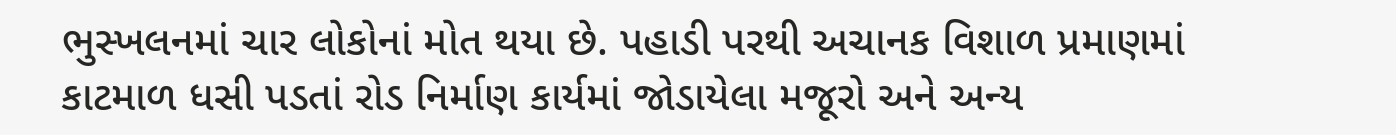ભુસ્ખલનમાં ચાર લોકોનાં મોત થયા છે. પહાડી પરથી અચાનક વિશાળ પ્રમાણમાં કાટમાળ ધસી પડતાં રોડ નિર્માણ કાર્યમાં જોડાયેલા મજૂરો અને અન્ય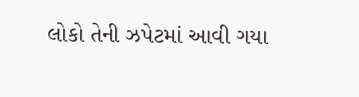લોકો તેની ઝપેટમાં આવી ગયા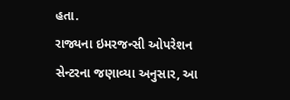હતા.
રાજ્યના ઇમરજન્સી ઓપરેશન સેન્ટરના જણાવ્યા અનુસાર, આ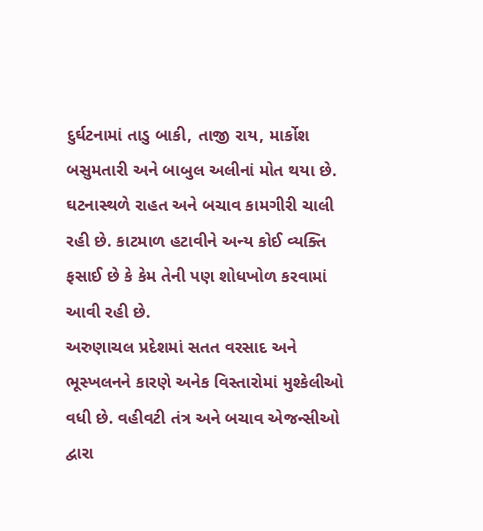દુર્ઘટનામાં તાડુ બાકી, તાજી રાય, માર્કોશ બસુમતારી અને બાબુલ અલીનાં મોત થયા છે. ઘટનાસ્થળે રાહત અને બચાવ કામગીરી ચાલી રહી છે. કાટમાળ હટાવીને અન્ય કોઈ વ્યક્તિ ફસાઈ છે કે કેમ તેની પણ શોધખોળ કરવામાં આવી રહી છે.
અરુણાચલ પ્રદેશમાં સતત વરસાદ અને ભૂસ્ખલનને કારણે અનેક વિસ્તારોમાં મુશ્કેલીઓ વધી છે. વહીવટી તંત્ર અને બચાવ એજન્સીઓ દ્વારા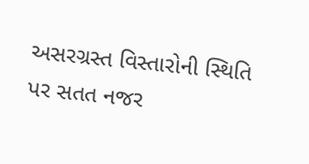અસરગ્રસ્ત વિસ્તારોની સ્થિતિ પર સતત નજર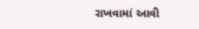રાખવામાં આવી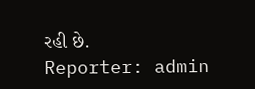રહી છે.
Reporter: admin